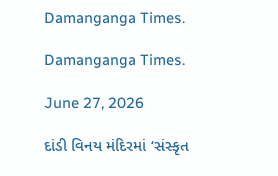Damanganga Times.

Damanganga Times.

June 27, 2026

દાંડી વિનય મંદિરમાં ‘સંસ્કૃત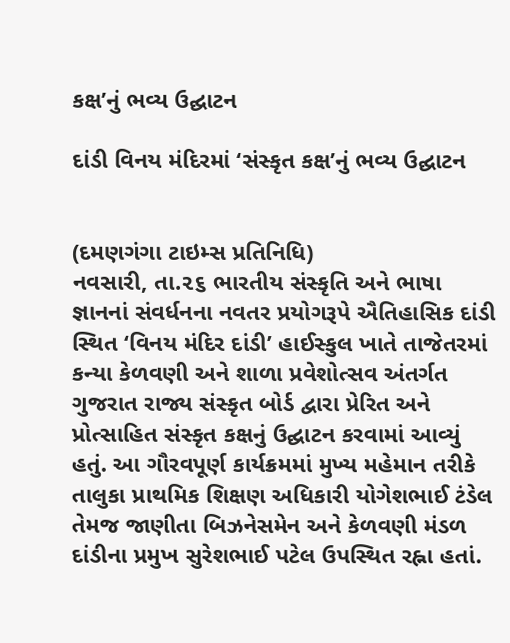કક્ષ’નું ભવ્ય ઉદ્ઘાટન

દાંડી વિનય મંદિરમાં ‘સંસ્કૃત કક્ષ’નું ભવ્ય ઉદ્ઘાટન


(દમણગંગા ટાઇમ્સ પ્રતિનિધિ)
નવસારી, તા.૨૬ ભારતીય સંસ્કૃતિ અને ભાષા જ્ઞાનનાં સંવર્ધનના નવતર પ્રયોગરૂપે ઐતિહાસિક દાંડી સ્થિત ‘વિનય મંદિર દાંડી’ હાઈસ્કુલ ખાતે તાજેતરમાં કન્યા કેળવણી અને શાળા પ્રવેશોત્સવ અંતર્ગત ગુજરાત રાજ્ય સંસ્કૃત બોર્ડ દ્વારા પ્રેરિત અને પ્રોત્સાહિત સંસ્કૃત કક્ષનું ઉદ્ઘાટન કરવામાં આવ્યું હતું. આ ગૌરવપૂર્ણ કાર્યક્રમમાં મુખ્ય મહેમાન તરીકે તાલુકા પ્રાથમિક શિક્ષણ અધિકારી યોગેશભાઈ ટંડેલ તેમજ જાણીતા બિઝનેસમેન અને કેળવણી મંડળ દાંડીના પ્રમુખ સુરેશભાઈ પટેલ ઉપસ્થિત રહ્ના હતાં.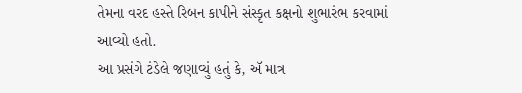તેમના વરદ હસ્તે રિબન કાપીને સંસ્કૃત કક્ષનો શુભારંભ કરવામાં આવ્યો હતો.
આ પ્રસંગે ટંડેલે જણાવ્યું હતું કે, ઍ માત્ર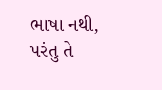ભાષા નથી, પરંતુ તે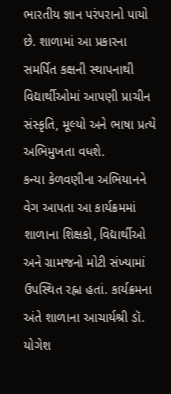ભારતીય જ્ઞાન પરંપરાનો પાયો છે. શાળામાં આ પ્રકારના સમર્પિત કક્ષની સ્થાપનાથી વિદ્યાર્થીઓમાં આપણી પ્રાચીન સંસ્કૃતિ, મૂલ્યો અને ભાષા પ્રત્યે અભિમુખતા વધશે.
કન્યા કેળવણીના અભિયાનને વેગ આપતા આ કાર્યક્રમમાં શાળાના શિક્ષકો, વિદ્યાર્થીઓ અને ગ્રામજનો મોટી સંખ્યામાં ઉપસ્થિત રહ્ના હતાં. કાર્યક્રમના અંતે શાળાના આચાર્યશ્રી ડૉ. યોગેશ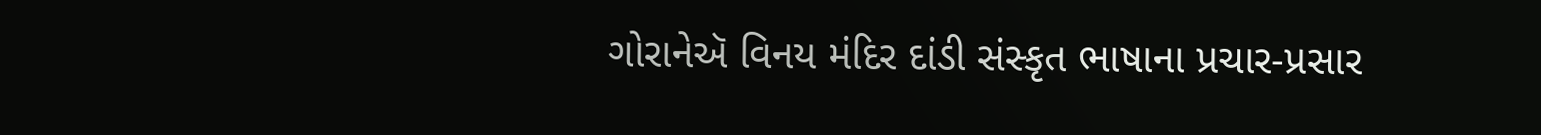ગોરાનેઍ વિનય મંદિર દાંડી સંસ્કૃત ભાષાના પ્રચાર-પ્રસાર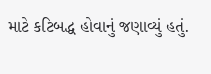માટે કટિબદ્ધ હોવાનું જણાવ્યું હતું.